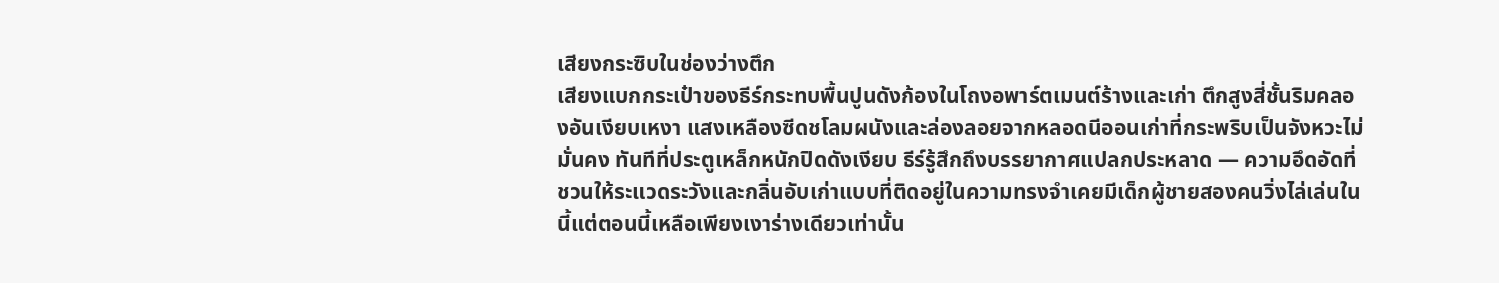เสียงกระซิบในช่องว่างตึก
เสียงแบกกระเป๋าของธีร์กระทบพื้นปูนดังก้องในโถงอพาร์ตเมนต์ร้างและเก่า ตึกสูงสี่ชั้นริมคลองอันเงียบเหงา แสงเหลืองซีดชโลมผนังและล่องลอยจากหลอดนีออนเก่าที่กระพริบเป็นจังหวะไม่มั่นคง ทันทีที่ประตูเหล็กหนักปิดดังเงียบ ธีร์รู้สึกถึงบรรยากาศแปลกประหลาด — ความอึดอัดที่ชวนให้ระแวดระวังและกลิ่นอับเก่าแบบที่ติดอยู่ในความทรงจำเคยมีเด็กผู้ชายสองคนวิ่งไล่เล่นในนี้แต่ตอนนี้เหลือเพียงเงาร่างเดียวเท่านั้น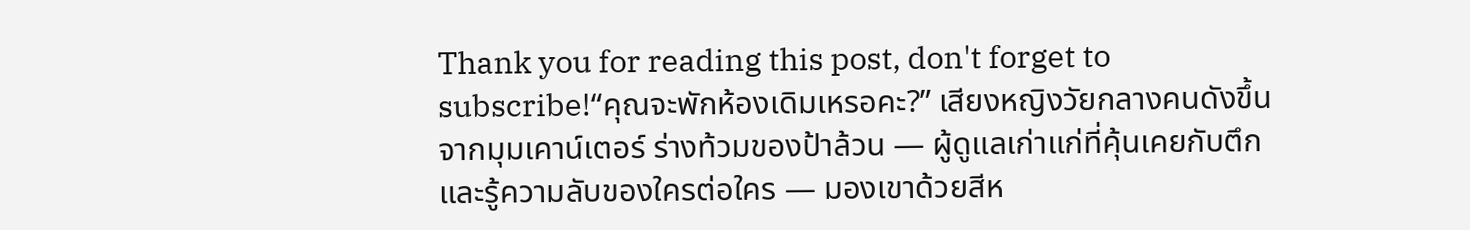Thank you for reading this post, don't forget to subscribe!“คุณจะพักห้องเดิมเหรอคะ?” เสียงหญิงวัยกลางคนดังขึ้นจากมุมเคาน์เตอร์ ร่างท้วมของป้าล้วน — ผู้ดูแลเก่าแก่ที่คุ้นเคยกับตึก และรู้ความลับของใครต่อใคร — มองเขาด้วยสีห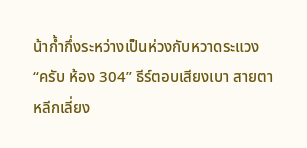น้าก้ำกึ่งระหว่างเป็นห่วงกับหวาดระแวง
“ครับ ห้อง 304” ธีร์ตอบเสียงเบา สายตาหลีกเลี่ยง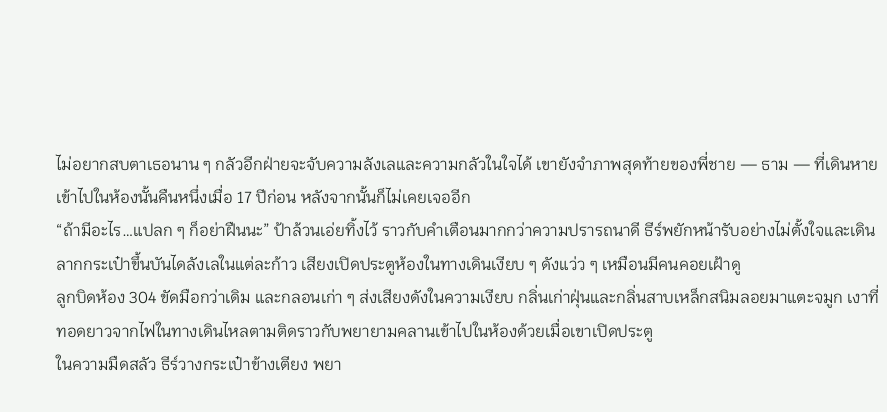ไม่อยากสบตาเธอนาน ๆ กลัวอีกฝ่ายจะจับความลังเลและความกลัวในใจได้ เขายังจำภาพสุดท้ายของพี่ชาย — ธาม — ที่เดินหายเข้าไปในห้องนั้นคืนหนึ่งเมื่อ 17 ปีก่อน หลังจากนั้นก็ไม่เคยเจออีก
“ถ้ามีอะไร…แปลก ๆ ก็อย่าฝืนนะ” ป้าล้วนเอ่ยทิ้งไว้ ราวกับคำเตือนมากกว่าความปรารถนาดี ธีร์พยักหน้ารับอย่างไม่ตั้งใจและเดินลากกระเป๋าขึ้นบันไดลังเลในแต่ละก้าว เสียงเปิดประตูห้องในทางเดินเงียบ ๆ ดังแว่ว ๆ เหมือนมีคนคอยเฝ้าดู
ลูกบิดห้อง 304 ขัดมือกว่าเดิม และกลอนเก่า ๆ ส่งเสียงดังในความเงียบ กลิ่นเก่าฝุ่นและกลิ่นสาบเหล็กสนิมลอยมาแตะจมูก เงาที่ทอดยาวจากไฟในทางเดินไหลตามติดราวกับพยายามคลานเข้าไปในห้องด้วยเมื่อเขาเปิดประตู
ในความมืดสลัว ธีร์วางกระเป๋าข้างเตียง พยา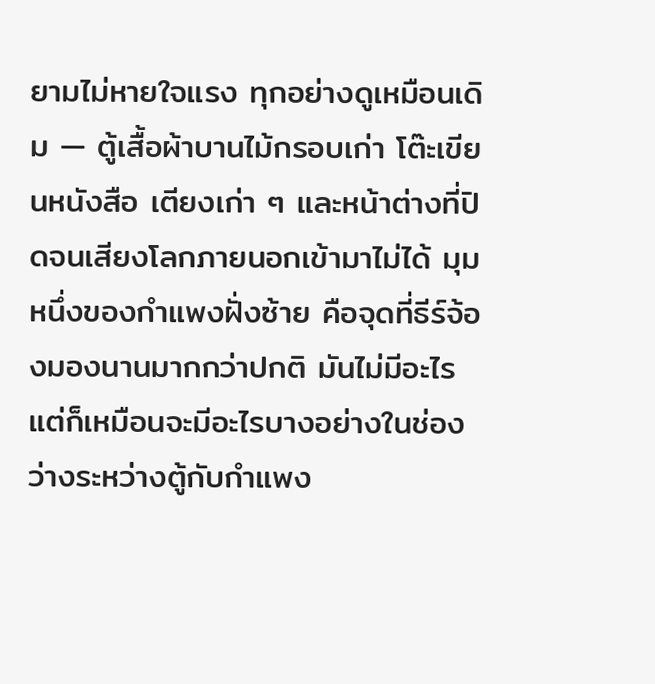ยามไม่หายใจแรง ทุกอย่างดูเหมือนเดิม — ตู้เสื้อผ้าบานไม้กรอบเก่า โต๊ะเขียนหนังสือ เตียงเก่า ๆ และหน้าต่างที่ปิดจนเสียงโลกภายนอกเข้ามาไม่ได้ มุมหนึ่งของกำแพงฝั่งซ้าย คือจุดที่ธีร์จ้องมองนานมากกว่าปกติ มันไม่มีอะไร แต่ก็เหมือนจะมีอะไรบางอย่างในช่องว่างระหว่างตู้กับกำแพง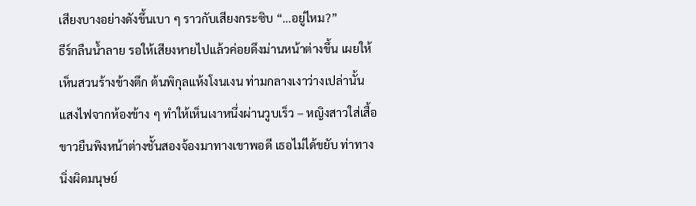เสียงบางอย่างดังขึ้นเบา ๆ ราวกับเสียงกระซิบ “…อยู่ไหม?”
ธีร์กลืนน้ำลาย รอให้เสียงหายไปแล้วค่อยดึงม่านหน้าต่างขึ้น เผยให้เห็นสวนร้างข้างตึก ต้นพิกุลแห้งโงนเงน ท่ามกลางเงาว่างเปล่านั้น แสงไฟจากห้องข้าง ๆ ทำให้เห็นเงาหนึ่งผ่านวูบเร็ว – หญิงสาวใส่เสื้อขาวยืนพิงหน้าต่างชั้นสองจ้องมาทางเขาพอดี เธอไม่ได้ขยับ ท่าทางนิ่งผิดมนุษย์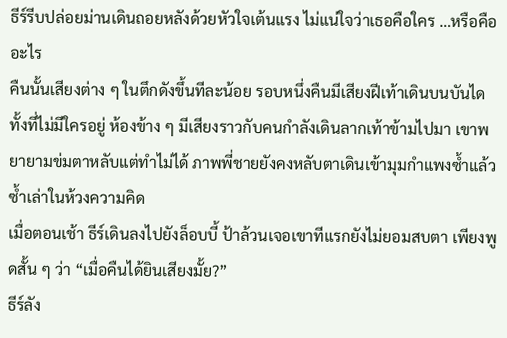ธีร์รีบปล่อยม่านเดินถอยหลังด้วยหัวใจเต้นแรง ไม่แน่ใจว่าเธอคือใคร …หรือคืออะไร
คืนนั้นเสียงต่าง ๆ ในตึกดังขึ้นทีละน้อย รอบหนึ่งคืนมีเสียงฝีเท้าเดินบนบันได ทั้งที่ไม่มีใครอยู่ ห้องข้าง ๆ มีเสียงราวกับคนกำลังเดินลากเท้าข้ามไปมา เขาพยายามข่มตาหลับแต่ทำไม่ได้ ภาพพี่ชายยังคงหลับตาเดินเข้ามุมกำแพงซ้ำแล้วซ้ำเล่าในห้วงความคิด
เมื่อตอนเช้า ธีร์เดินลงไปยังล็อบบี้ ป้าล้วนเจอเขาทีแรกยังไม่ยอมสบตา เพียงพูดสั้น ๆ ว่า “เมื่อคืนได้ยินเสียงมั้ย?”
ธีร์ลัง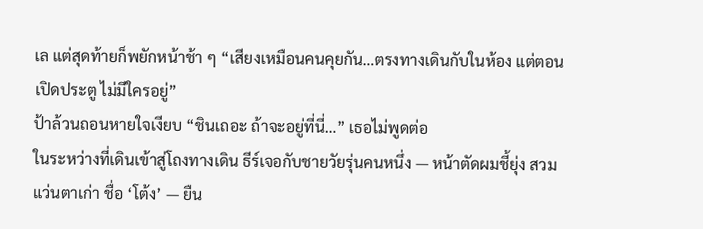เล แต่สุดท้ายก็พยักหน้าช้า ๆ “เสียงเหมือนคนคุยกัน…ตรงทางเดินกับในห้อง แต่ตอนเปิดประตู ไม่มีใครอยู่”
ป้าล้วนถอนหายใจเงียบ “ชินเถอะ ถ้าจะอยู่ที่นี่…” เธอไม่พูดต่อ
ในระหว่างที่เดินเข้าสู่โถงทางเดิน ธีร์เจอกับชายวัยรุ่นคนหนึ่ง — หน้าตัดผมชี้ยุ่ง สวมแว่นตาเก่า ชื่อ ‘โต้ง’ — ยืน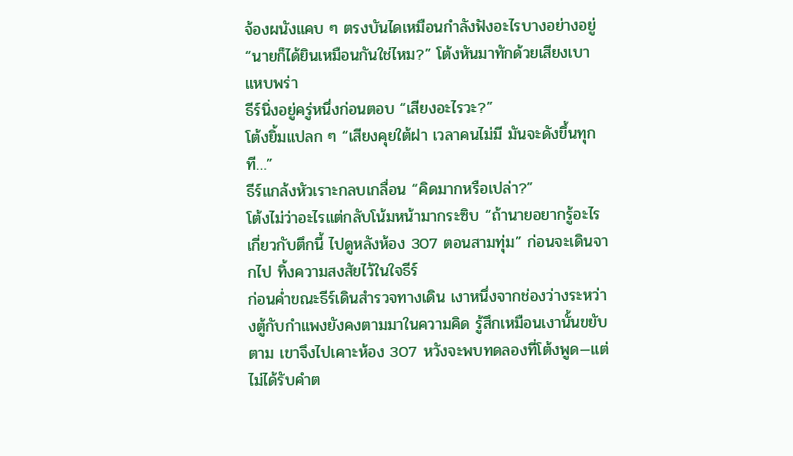จ้องผนังแคบ ๆ ตรงบันไดเหมือนกำลังฟังอะไรบางอย่างอยู่
“นายก็ได้ยินเหมือนกันใช่ไหม?” โต้งหันมาทักด้วยเสียงเบาแหบพร่า
ธีร์นิ่งอยู่ครู่หนึ่งก่อนตอบ “เสียงอะไรวะ?”
โต้งยิ้มแปลก ๆ “เสียงคุยใต้ฝา เวลาคนไม่มี มันจะดังขึ้นทุกที…”
ธีร์แกล้งหัวเราะกลบเกลื่อน “คิดมากหรือเปล่า?”
โต้งไม่ว่าอะไรแต่กลับโน้มหน้ามากระซิบ “ถ้านายอยากรู้อะไรเกี่ยวกับตึกนี้ ไปดูหลังห้อง 307 ตอนสามทุ่ม” ก่อนจะเดินจากไป ทิ้งความสงสัยไว้ในใจธีร์
ก่อนค่ำขณะธีร์เดินสำรวจทางเดิน เงาหนึ่งจากช่องว่างระหว่างตู้กับกำแพงยังคงตามมาในความคิด รู้สึกเหมือนเงานั้นขยับตาม เขาจึงไปเคาะห้อง 307 หวังจะพบทดลองที่โต้งพูด—แต่ไม่ได้รับคำต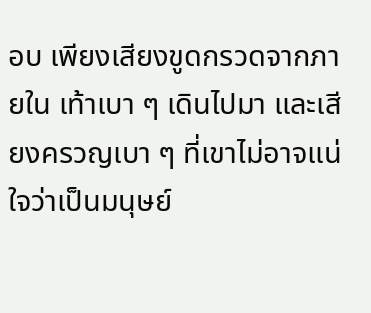อบ เพียงเสียงขูดกรวดจากภายใน เท้าเบา ๆ เดินไปมา และเสียงครวญเบา ๆ ที่เขาไม่อาจแน่ใจว่าเป็นมนุษย์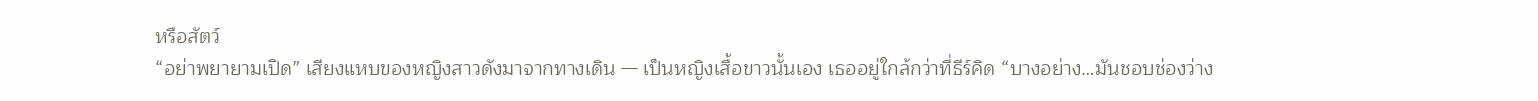หรือสัตว์
“อย่าพยายามเปิด” เสียงแหบของหญิงสาวดังมาจากทางเดิน — เป็นหญิงเสื้อขาวนั้นเอง เธออยู่ใกล้กว่าที่ธีร์คิด “บางอย่าง…มันชอบช่องว่าง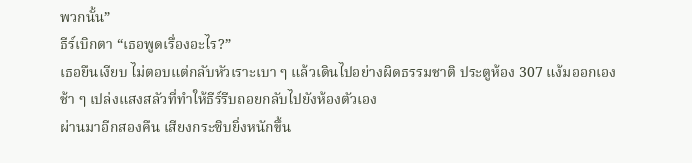พวกนั้น”
ธีร์เบิกตา “เธอพูดเรื่องอะไร?”
เธอยืนเงียบ ไม่ตอบแต่กลับหัวเราะเบา ๆ แล้วเดินไปอย่างผิดธรรมชาติ ประตูห้อง 307 แง้มออกเองช้า ๆ เปล่งแสงสลัวที่ทำให้ธีร์รีบถอยกลับไปยังห้องตัวเอง
ผ่านมาอีกสองคืน เสียงกระซิบยิ่งหนักขึ้น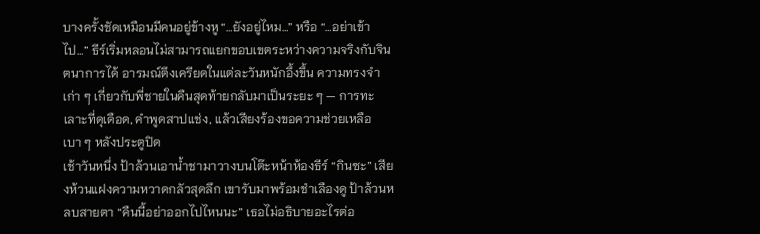บางครั้งชัดเหมือนมีคนอยู่ข้างหู “…ยังอยู่ไหม…” หรือ “…อย่าเข้าไป…” ธีร์เริ่มหลอนไม่สามารถแยกขอบเขตระหว่างความจริงกับจินตนาการได้ อารมณ์ตึงเครียดในแต่ละวันหนักอึ้งขึ้น ความทรงจำเก่า ๆ เกี่ยวกับพี่ชายในคืนสุดท้ายกลับมาเป็นระยะ ๆ — การทะเลาะที่ดุเดือด, คำพูดสาปแช่ง, แล้วเสียงร้องขอความช่วยเหลือเบา ๆ หลังประตูปิด
เช้าวันหนึ่ง ป้าล้วนเอาน้ำชามาวางบนโต๊ะหน้าห้องธีร์ “กินซะ” เสียงห้วนแฝงความหวาดกลัวสุดลึก เขารับมาพร้อมชำเลืองดู ป้าล้วนหลบสายตา “คืนนี้อย่าออกไปไหนนะ” เธอไม่อธิบายอะไรต่อ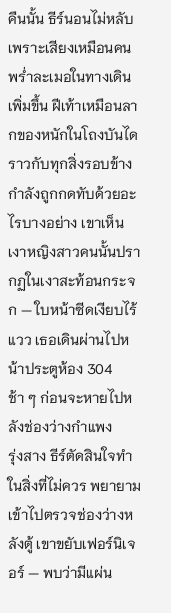คืนนั้น ธีร์นอนไม่หลับเพราะเสียงเหมือนคนพร่ำละเมอในทางเดินเพิ่มขึ้น ฝีเท้าเหมือนลากของหนักในโถงบันได ราวกับทุกสิ่งรอบข้างกำลังถูกกดทับด้วยอะไรบางอย่าง เขาเห็นเงาหญิงสาวคนนั้นปรากฏในเงาสะท้อนกระจก — ใบหน้าซีดเงียบไร้แวว เธอเดินผ่านไปหน้าประตูห้อง 304 ช้า ๆ ก่อนจะหายไปหลังช่องว่างกำแพง
รุ่งสาง ธีร์ตัดสินใจทำในสิ่งที่ไม่ควร พยายามเข้าไปตรวจช่องว่างหลังตู้ เขาขยับเฟอร์นิเจอร์ — พบว่ามีแผ่น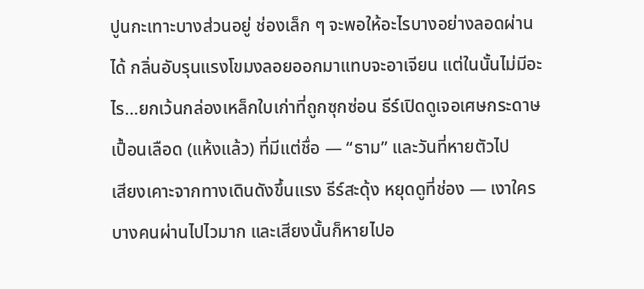ปูนกะเทาะบางส่วนอยู่ ช่องเล็ก ๆ จะพอให้อะไรบางอย่างลอดผ่านได้ กลิ่นอับรุนแรงโขมงลอยออกมาแทบจะอาเจียน แต่ในนั้นไม่มีอะไร…ยกเว้นกล่องเหล็กใบเก่าที่ถูกซุกซ่อน ธีร์เปิดดูเจอเศษกระดาษเปื้อนเลือด (แห้งแล้ว) ที่มีแต่ชื่อ — “ธาม” และวันที่หายตัวไป
เสียงเคาะจากทางเดินดังขึ้นแรง ธีร์สะดุ้ง หยุดดูที่ช่อง — เงาใครบางคนผ่านไปไวมาก และเสียงนั้นก็หายไปอ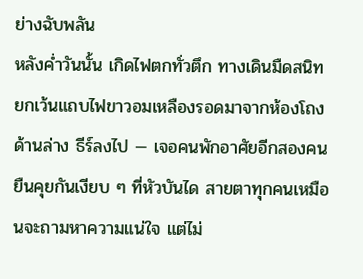ย่างฉับพลัน
หลังค่ำวันนั้น เกิดไฟตกทั่วตึก ทางเดินมืดสนิท ยกเว้นแถบไฟขาวอมเหลืองรอดมาจากห้องโถงด้านล่าง ธีร์ลงไป — เจอคนพักอาศัยอีกสองคนยืนคุยกันเงียบ ๆ ที่หัวบันได สายตาทุกคนเหมือนจะถามหาความแน่ใจ แต่ไม่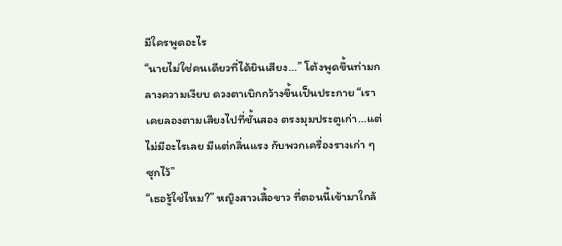มีใครพูดอะไร
“นายไม่ใช่คนเดียวที่ได้ยินเสียง…” โต้งพูดขึ้นท่ามกลางความเงียบ ดวงตาเบิกกว้างขึ้นเป็นประกาย “เราเคยลองตามเสียงไปที่ชั้นสอง ตรงมุมประตูเก่า…แต่ไม่มีอะไรเลย มีแต่กลิ่นแรง กับพวกเครื่องรางเก่า ๆ ซุกไว้”
“เธอรู้ใช่ไหม?” หญิงสาวเสื้อขาว ที่ตอนนี้เข้ามาใกล้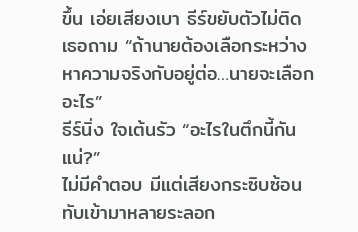ขึ้น เอ่ยเสียงเบา ธีร์ขยับตัวไม่ติด เธอถาม “ถ้านายต้องเลือกระหว่างหาความจริงกับอยู่ต่อ…นายจะเลือกอะไร”
ธีร์นิ่ง ใจเต้นรัว “อะไรในตึกนี้กันแน่?”
ไม่มีคำตอบ มีแต่เสียงกระซิบซ้อนทับเข้ามาหลายระลอก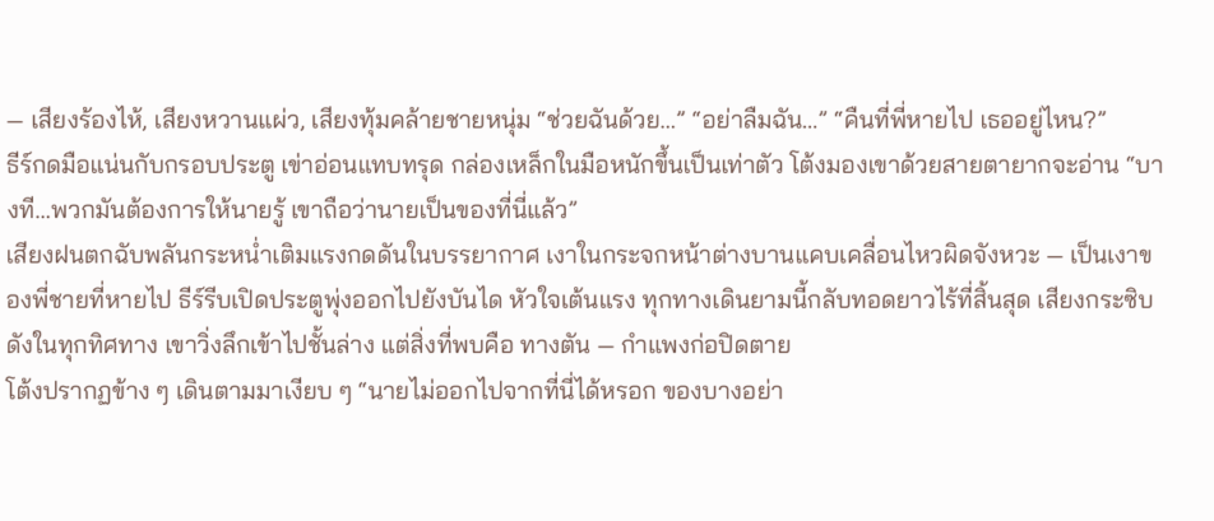— เสียงร้องไห้, เสียงหวานแผ่ว, เสียงทุ้มคล้ายชายหนุ่ม “ช่วยฉันด้วย…” “อย่าลืมฉัน…” “คืนที่พี่หายไป เธออยู่ไหน?”
ธีร์กดมือแน่นกับกรอบประตู เข่าอ่อนแทบทรุด กล่องเหล็กในมือหนักขึ้นเป็นเท่าตัว โต้งมองเขาด้วยสายตายากจะอ่าน “บางที…พวกมันต้องการให้นายรู้ เขาถือว่านายเป็นของที่นี่แล้ว”
เสียงฝนตกฉับพลันกระหน่ำเติมแรงกดดันในบรรยากาศ เงาในกระจกหน้าต่างบานแคบเคลื่อนไหวผิดจังหวะ — เป็นเงาของพี่ชายที่หายไป ธีร์รีบเปิดประตูพุ่งออกไปยังบันได หัวใจเต้นแรง ทุกทางเดินยามนี้กลับทอดยาวไร้ที่สิ้นสุด เสียงกระซิบดังในทุกทิศทาง เขาวิ่งลึกเข้าไปชั้นล่าง แต่สิ่งที่พบคือ ทางตัน — กำแพงก่อปิดตาย
โต้งปรากฏข้าง ๆ เดินตามมาเงียบ ๆ “นายไม่ออกไปจากที่นี่ได้หรอก ของบางอย่า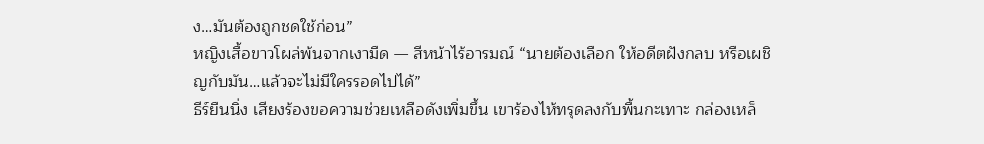ง…มันต้องถูกชดใช้ก่อน”
หญิงเสื้อขาวโผล่พ้นจากเงามืด — สีหน้าไร้อารมณ์ “นายต้องเลือก ให้อดีตฝังกลบ หรือเผชิญกับมัน…แล้วจะไม่มีใครรอดไปได้”
ธีร์ยืนนิ่ง เสียงร้องขอความช่วยเหลือดังเพิ่มขึ้น เขาร้องไห้ทรุดลงกับพื้นกะเทาะ กล่องเหล็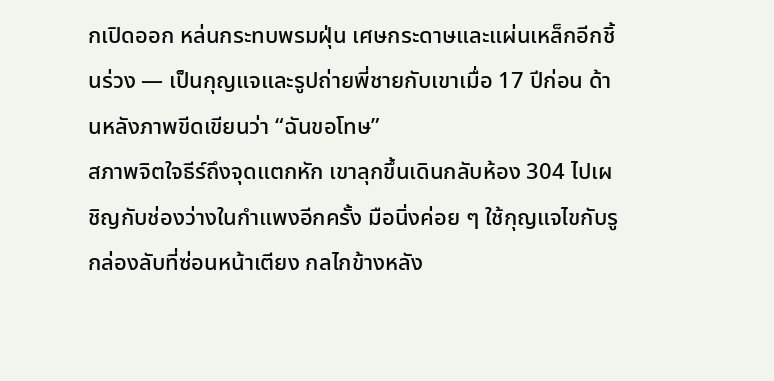กเปิดออก หล่นกระทบพรมฝุ่น เศษกระดาษและแผ่นเหล็กอีกชิ้นร่วง — เป็นกุญแจและรูปถ่ายพี่ชายกับเขาเมื่อ 17 ปีก่อน ด้านหลังภาพขีดเขียนว่า “ฉันขอโทษ”
สภาพจิตใจธีร์ถึงจุดแตกหัก เขาลุกขึ้นเดินกลับห้อง 304 ไปเผชิญกับช่องว่างในกำแพงอีกครั้ง มือนิ่งค่อย ๆ ใช้กุญแจไขกับรูกล่องลับที่ซ่อนหน้าเตียง กลไกข้างหลัง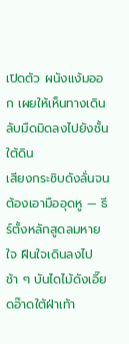เปิดตัว ผนังแง้มออก เผยให้เห็นทางเดินลับมืดมิดลงไปยังชั้นใต้ดิน
เสียงกระซิบดังลั่นจนต้องเอามืออุดหู — ธีร์ตั้งหลักสูดลมหายใจ ฝืนใจเดินลงไปช้า ๆ บันไดไม้ดังเอี๊ยดอ๊าดใต้ฝ่าเท้า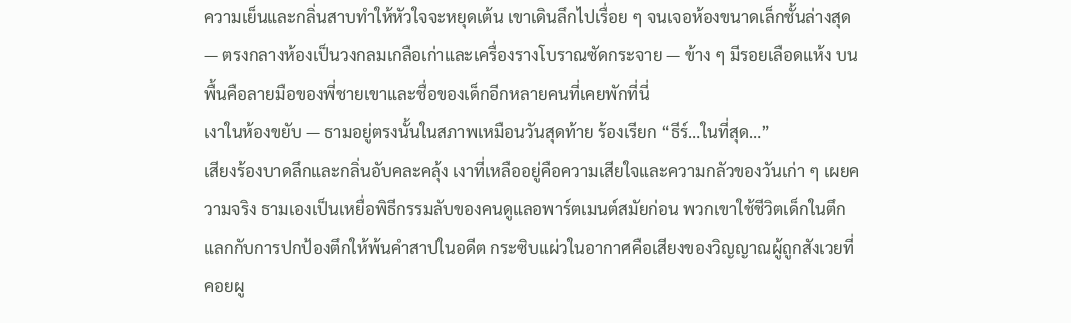ความเย็นและกลิ่นสาบทำให้หัวใจจะหยุดเต้น เขาเดินลึกไปเรื่อย ๆ จนเจอห้องขนาดเล็กชั้นล่างสุด — ตรงกลางห้องเป็นวงกลมเกลือเก่าและเครื่องรางโบราณซัดกระจาย — ข้าง ๆ มีรอยเลือดแห้ง บนพื้นคือลายมือของพี่ชายเขาและชื่อของเด็กอีกหลายคนที่เคยพักที่นี่
เงาในห้องขยับ — ธามอยู่ตรงนั้นในสภาพเหมือนวันสุดท้าย ร้องเรียก “ธีร์…ในที่สุด…”
เสียงร้องบาดลึกและกลิ่นอับคละคลุ้ง เงาที่เหลืออยู่คือความเสียใจและความกลัวของวันเก่า ๆ เผยความจริง ธามเองเป็นเหยื่อพิธีกรรมลับของคนดูแลอพาร์ตเมนต์สมัยก่อน พวกเขาใช้ชีวิตเด็กในตึกแลกกับการปกป้องตึกให้พ้นคำสาปในอดีต กระซิบแผ่วในอากาศคือเสียงของวิญญาณผู้ถูกสังเวยที่คอยผู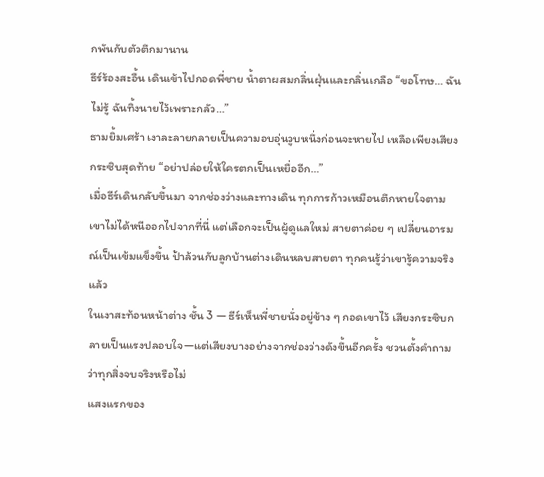กพันกับตัวตึกมานาน
ธีร์ร้องสะอื้น เดินเข้าไปกอดพี่ชาย น้ำตาผสมกลิ่นฝุ่นและกลิ่นเกลือ “ขอโทษ… ฉันไม่รู้ ฉันทิ้งนายไว้เพราะกลัว…”
ธามยิ้มเศร้า เงาละลายกลายเป็นความอบอุ่นวูบหนึ่งก่อนจะหายไป เหลือเพียงเสียงกระซิบสุดท้าย “อย่าปล่อยให้ใครตกเป็นเหยื่ออีก…”
เมื่อธีร์เดินกลับขึ้นมา จากช่องว่างและทางเดิน ทุกการก้าวเหมือนตึกหายใจตาม เขาไม่ได้หนีออกไปจากที่นี่ แต่เลือกจะเป็นผู้ดูแลใหม่ สายตาค่อย ๆ เปลี่ยนอารมณ์เป็นเข้มแข็งขึ้น ป้าล้วนกับลูกบ้านต่างเดินหลบสายตา ทุกคนรู้ว่าเขารู้ความจริงแล้ว
ในเงาสะท้อนหน้าต่าง ชั้น 3 — ธีร์เห็นพี่ชายนั่งอยู่ข้าง ๆ กอดเขาไว้ เสียงกระซิบกลายเป็นแรงปลอบใจ—แต่เสียงบางอย่างจากช่องว่างดังขึ้นอีกครั้ง ชวนตั้งคำถามว่าทุกสิ่งจบจริงหรือไม่
แสงแรกของ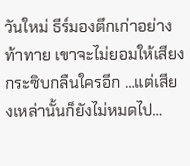วันใหม่ ธีร์มองตึกเก่าอย่างท้าทาย เขาจะไม่ยอมให้เสียงกระซิบกลืนใครอีก …แต่เสียงเหล่านั้นก็ยังไม่หมดไป…